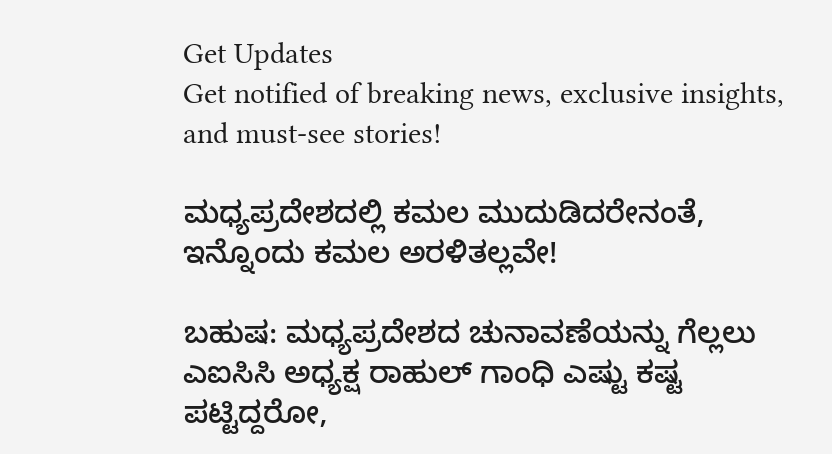Get Updates
Get notified of breaking news, exclusive insights, and must-see stories!

ಮಧ್ಯಪ್ರದೇಶದಲ್ಲಿ ಕಮಲ ಮುದುಡಿದರೇನಂತೆ, ಇನ್ನೊಂದು ಕಮಲ ಅರಳಿತಲ್ಲವೇ!

ಬಹುಷ: ಮಧ್ಯಪ್ರದೇಶದ ಚುನಾವಣೆಯನ್ನು ಗೆಲ್ಲಲು ಎಐಸಿಸಿ ಅಧ್ಯಕ್ಷ ರಾಹುಲ್ ಗಾಂಧಿ ಎಷ್ಟು ಕಷ್ಟ ಪಟ್ಟಿದ್ದರೋ,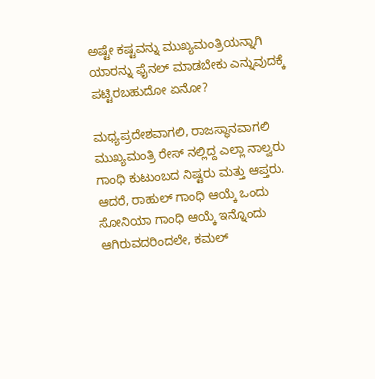ಅಷ್ಟೇ ಕಷ್ಟವನ್ನು ಮುಖ್ಯಮಂತ್ರಿಯನ್ನಾಗಿ ಯಾರನ್ನು ಫೈನಲ್ ಮಾಡಬೇಕು ಎನ್ನುವುದಕ್ಕೆ ಪಟ್ಟಿರಬಹುದೋ ಏನೋ?

ಮಧ್ಯಪ್ರದೇಶವಾಗಲಿ, ರಾಜಸ್ಥಾನವಾಗಲಿ ಮುಖ್ಯಮಂತ್ರಿ ರೇಸ್ ನಲ್ಲಿದ್ದ ಎಲ್ಲಾ ನಾಲ್ವರು ಗಾಂಧಿ ಕುಟುಂಬದ ನಿಷ್ಟರು ಮತ್ತು ಆಪ್ತರು. ಆದರೆ, ರಾಹುಲ್ ಗಾಂಧಿ ಆಯ್ಕೆ ಒಂದು ಸೋನಿಯಾ ಗಾಂಧಿ ಆಯ್ಕೆ ಇನ್ನೊಂದು ಆಗಿರುವದರಿಂದಲೇ, ಕಮಲ್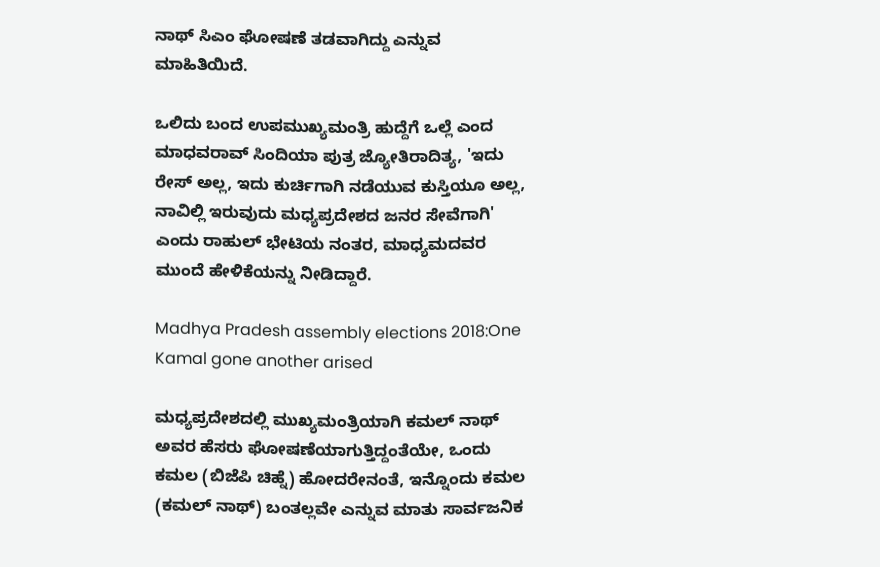ನಾಥ್ ಸಿಎಂ ಘೋಷಣೆ ತಡವಾಗಿದ್ದು ಎನ್ನುವ ಮಾಹಿತಿಯಿದೆ.

ಒಲಿದು ಬಂದ ಉಪಮುಖ್ಯಮಂತ್ರಿ ಹುದ್ದೆಗೆ ಒಲ್ಲೆ ಎಂದ ಮಾಧವರಾವ್ ಸಿಂದಿಯಾ ಪುತ್ರ ಜ್ಯೋತಿರಾದಿತ್ಯ, 'ಇದು ರೇಸ್ ಅಲ್ಲ, ಇದು ಕುರ್ಚಿಗಾಗಿ ನಡೆಯುವ ಕುಸ್ತಿಯೂ ಅಲ್ಲ, ನಾವಿಲ್ಲಿ ಇರುವುದು ಮಧ್ಯಪ್ರದೇಶದ ಜನರ ಸೇವೆಗಾಗಿ' ಎಂದು ರಾಹುಲ್ ಭೇಟಿಯ ನಂತರ, ಮಾಧ್ಯಮದವರ ಮುಂದೆ ಹೇಳಿಕೆಯನ್ನು ನೀಡಿದ್ದಾರೆ.

Madhya Pradesh assembly elections 2018:One Kamal gone another arised

ಮಧ್ಯಪ್ರದೇಶದಲ್ಲಿ ಮುಖ್ಯಮಂತ್ರಿಯಾಗಿ ಕಮಲ್ ನಾಥ್ ಅವರ ಹೆಸರು ಘೋಷಣೆಯಾಗುತ್ತಿದ್ದಂತೆಯೇ, ಒಂದು ಕಮಲ (ಬಿಜೆಪಿ ಚಿಹ್ನೆ) ಹೋದರೇನಂತೆ, ಇನ್ನೊಂದು ಕಮಲ (ಕಮಲ್ ನಾಥ್) ಬಂತಲ್ಲವೇ ಎನ್ನುವ ಮಾತು ಸಾರ್ವಜನಿಕ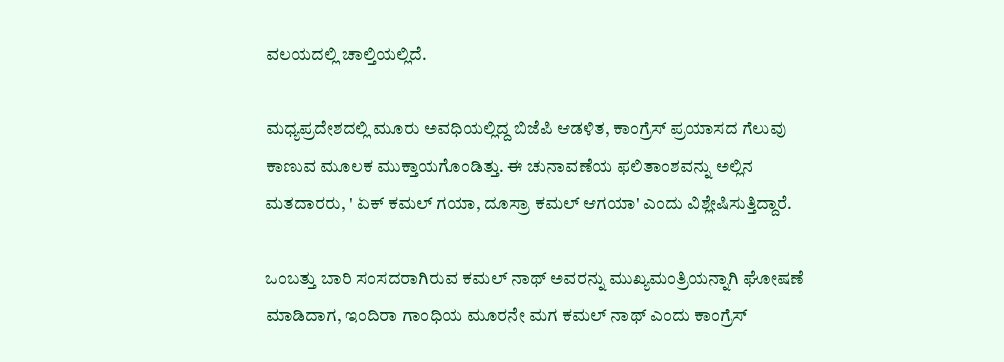ವಲಯದಲ್ಲಿ ಚಾಲ್ತಿಯಲ್ಲಿದೆ.

ಮಧ್ಯಪ್ರದೇಶದಲ್ಲಿ ಮೂರು ಅವಧಿಯಲ್ಲಿದ್ದ ಬಿಜೆಪಿ ಆಡಳಿತ, ಕಾಂಗ್ರೆಸ್ ಪ್ರಯಾಸದ ಗೆಲುವು ಕಾಣುವ ಮೂಲಕ ಮುಕ್ತಾಯಗೊಂಡಿತ್ತು. ಈ ಚುನಾವಣೆಯ ಫಲಿತಾಂಶವನ್ನು ಅಲ್ಲಿನ ಮತದಾರರು, ' ಏಕ್ ಕಮಲ್ ಗಯಾ, ದೂಸ್ರಾ ಕಮಲ್ ಆಗಯಾ' ಎಂದು ವಿಶ್ಲೇಷಿಸುತ್ತಿದ್ದಾರೆ.

ಒಂಬತ್ತು ಬಾರಿ ಸಂಸದರಾಗಿರುವ ಕಮಲ್ ನಾಥ್ ಅವರನ್ನು ಮುಖ್ಯಮಂತ್ರಿಯನ್ನಾಗಿ ಘೋಷಣೆ ಮಾಡಿದಾಗ, ಇಂದಿರಾ ಗಾಂಧಿಯ ಮೂರನೇ ಮಗ ಕಮಲ್ ನಾಥ್ ಎಂದು ಕಾಂಗ್ರೆಸ್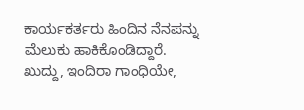ಕಾರ್ಯಕರ್ತರು ಹಿಂದಿನ ನೆನಪನ್ನು ಮೆಲುಕು ಹಾಕಿಕೊಂಡಿದ್ದಾರೆ. ಖುದ್ದು, ಇಂದಿರಾ ಗಾಂಧಿಯೇ,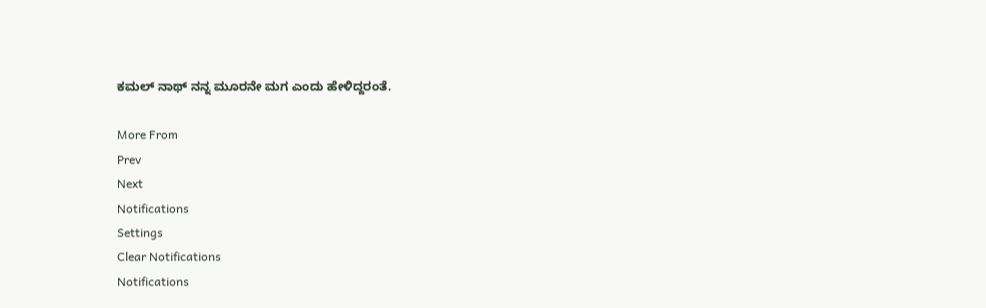ಕಮಲ್ ನಾಥ್ ನನ್ನ ಮೂರನೇ ಮಗ ಎಂದು ಹೇಳಿದ್ದರಂತೆ.

More From
Prev
Next
Notifications
Settings
Clear Notifications
Notifications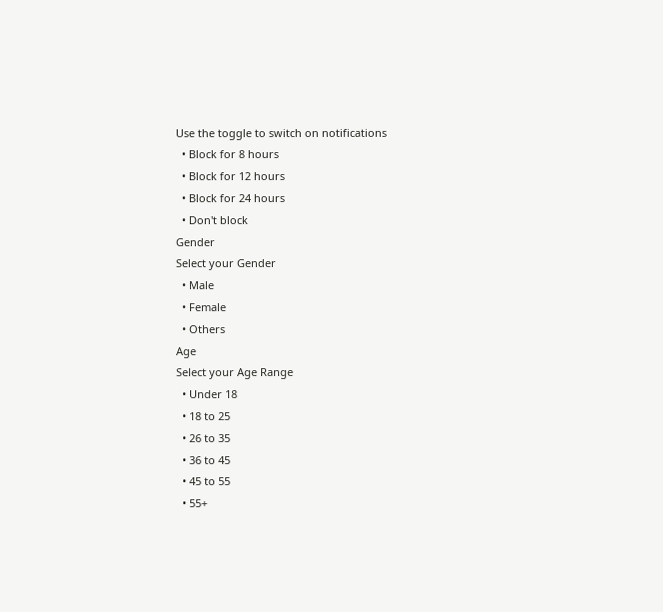Use the toggle to switch on notifications
  • Block for 8 hours
  • Block for 12 hours
  • Block for 24 hours
  • Don't block
Gender
Select your Gender
  • Male
  • Female
  • Others
Age
Select your Age Range
  • Under 18
  • 18 to 25
  • 26 to 35
  • 36 to 45
  • 45 to 55
  • 55+